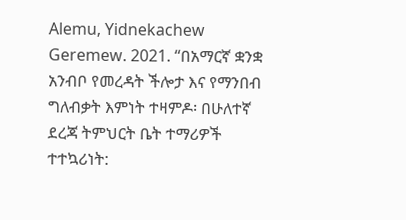Alemu, Yidnekachew Geremew. 2021. “በአማርኛ ቋንቋ አንብቦ የመረዳት ችሎታ እና የማንበብ ግለብቃት እምነት ተዛምዶ፡ በሁለተኛ ደረጃ ትምህርት ቤት ተማሪዎች ተተኳሪነት: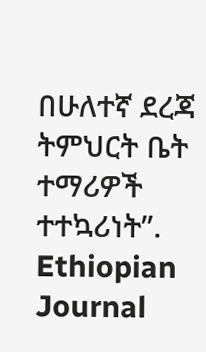በሁለተኛ ደረጃ ትምህርት ቤት ተማሪዎች ተተኳሪነት”. Ethiopian Journal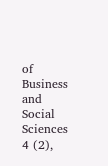of Business and Social Sciences 4 (2),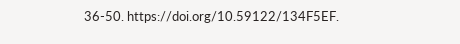36-50. https://doi.org/10.59122/134F5EF.